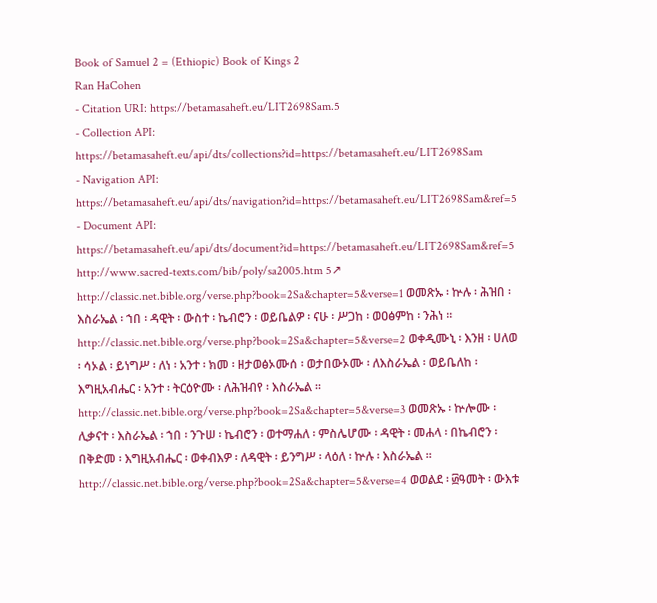Book of Samuel 2 = (Ethiopic) Book of Kings 2
Ran HaCohen
- Citation URI: https://betamasaheft.eu/LIT2698Sam.5
- Collection API: https://betamasaheft.eu/api/dts/collections?id=https://betamasaheft.eu/LIT2698Sam
- Navigation API: https://betamasaheft.eu/api/dts/navigation?id=https://betamasaheft.eu/LIT2698Sam&ref=5
- Document API: https://betamasaheft.eu/api/dts/document?id=https://betamasaheft.eu/LIT2698Sam&ref=5
http://www.sacred-texts.com/bib/poly/sa2005.htm 5↗ http://classic.net.bible.org/verse.php?book=2Sa&chapter=5&verse=1 ወመጽኡ ፡ ኵሉ ፡ ሕዝበ ፡ እስራኤል ፡ ኀበ ፡ ዳዊት ፡ ውስተ ፡ ኬብሮን ፡ ወይቤልዎ ፡ ናሁ ፡ ሥጋከ ፡ ወዐፅምከ ፡ ንሕነ ። http://classic.net.bible.org/verse.php?book=2Sa&chapter=5&verse=2 ወቀዲሙኒ ፡ እንዘ ፡ ሀለወ ፡ ሳኦል ፡ ይነግሥ ፡ ለነ ፡ አንተ ፡ ክመ ፡ ዘታወፅኦሙሰ ፡ ወታበውኦሙ ፡ ለእስራኤል ፡ ወይቤለከ ፡ እግዚአብሔር ፡ አንተ ፡ ትርዕዮሙ ፡ ለሕዝብየ ፡ እስራኤል ። http://classic.net.bible.org/verse.php?book=2Sa&chapter=5&verse=3 ወመጽኡ ፡ ኵሎሙ ፡ ሊቃናተ ፡ እስራኤል ፡ ኀበ ፡ ንጉሠ ፡ ኬብሮን ፡ ወተማሐለ ፡ ምስሌሆሙ ፡ ዳዊት ፡ መሐላ ፡ በኬብሮን ፡ በቅድመ ፡ እግዚአብሔር ፡ ወቀብእዎ ፡ ለዳዊት ፡ ይንግሥ ፡ ላዕለ ፡ ኵሉ ፡ እስራኤል ። http://classic.net.bible.org/verse.php?book=2Sa&chapter=5&verse=4 ወወልደ ፡ ፴ዓመት ፡ ውእቱ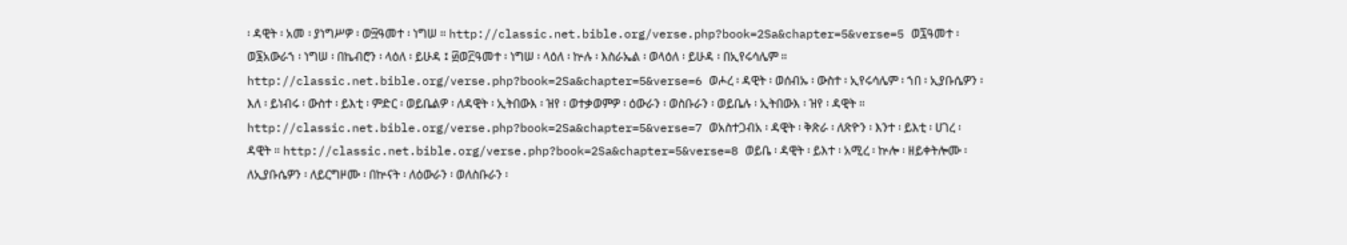፡ ዳዊት ፡ አመ ፡ ያነግሥዎ ፡ ወ፵ዓመተ ፡ ነግሠ ። http://classic.net.bible.org/verse.php?book=2Sa&chapter=5&verse=5 ወ፯ዓመተ ፡ ወ፮አውራኀ ፡ ነግሠ ፡ በኬብሮን ፡ ላዕለ ፡ ይሁዳ ፤ ፴ወ፫ዓመተ ፡ ነግሠ ፡ ላዕለ ፡ ኵሉ ፡ እስራኤል ፡ ወላዕለ ፡ ይሁዳ ፡ በኢየሩሳሌም ። http://classic.net.bible.org/verse.php?book=2Sa&chapter=5&verse=6 ወሖረ ፡ ዳዊት ፡ ወሰብኡ ፡ ውስተ ፡ ኢየሩሳሌም ፡ ኀበ ፡ ኢያቡሴዎን ፡ እለ ፡ ይነብሩ ፡ ውስተ ፡ ይእቲ ፡ ምድር ፡ ወይቤልዎ ፡ ለዳዊት ፡ ኢትበውእ ፡ ዝየ ፡ ወተቃወምዎ ፡ ዕውራን ፡ ወስቡራን ፡ ወይቤሉ ፡ ኢትበውእ ፡ ዝየ ፡ ዳዊት ። http://classic.net.bible.org/verse.php?book=2Sa&chapter=5&verse=7 ወአስተጋብአ ፡ ዳዊት ፡ ቅጽራ ፡ ለጽዮን ፡ እንተ ፡ ይእቲ ፡ ሀገረ ፡ ዳዊት ። http://classic.net.bible.org/verse.php?book=2Sa&chapter=5&verse=8 ወይቤ ፡ ዳዊት ፡ ይእተ ፡ አሚረ ፡ ኵሎ ፡ ዘይቀትሎሙ ፡ ለኢያቡሴዎን ፡ ለይርግዞሙ ፡ በኵናት ፡ ለዕውራን ፡ ወለስቡራን ፡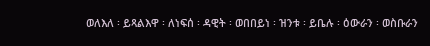ወለእለ ፡ ይጻልእዋ ፡ ለነፍሰ ፡ ዳዊት ፡ ወበበይነ ፡ ዝንቱ ፡ ይቤሉ ፡ ዕውራን ፡ ወስቡራን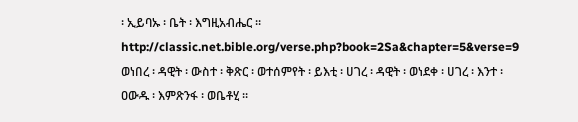፡ ኢይባኡ ፡ ቤት ፡ እግዚአብሔር ። http://classic.net.bible.org/verse.php?book=2Sa&chapter=5&verse=9 ወነበረ ፡ ዳዊት ፡ ውስተ ፡ ቅጽር ፡ ወተሰምየት ፡ ይእቲ ፡ ሀገረ ፡ ዳዊት ፡ ወነደቀ ፡ ሀገረ ፡ እንተ ፡ ዐውዱ ፡ እምጽንፋ ፡ ወቤቶሂ ።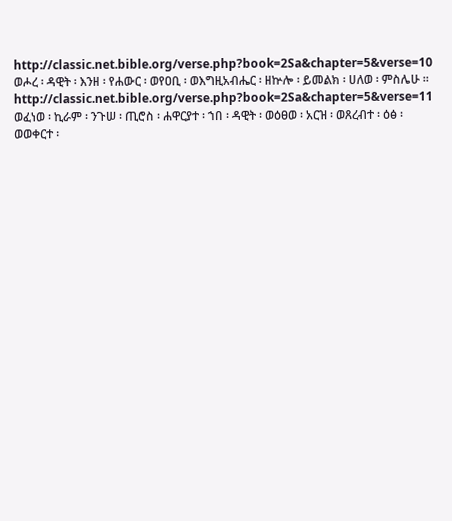http://classic.net.bible.org/verse.php?book=2Sa&chapter=5&verse=10 ወሖረ ፡ ዳዊት ፡ እንዘ ፡ የሐውር ፡ ወየዐቢ ፡ ወእግዚአብሔር ፡ ዘኵሎ ፡ ይመልክ ፡ ሀለወ ፡ ምስሌሁ ። http://classic.net.bible.org/verse.php?book=2Sa&chapter=5&verse=11 ወፈነወ ፡ ኪራም ፡ ንጉሠ ፡ ጢሮስ ፡ ሐዋርያተ ፡ ኀበ ፡ ዳዊት ፡ ወዕፀወ ፡ አርዝ ፡ ወጸረብተ ፡ ዕፅ ፡ ወወቀርተ ፡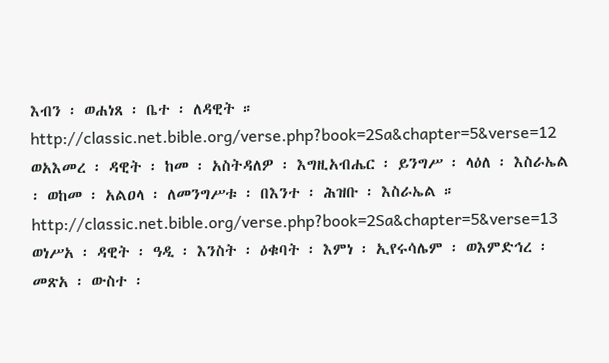እብን ፡ ወሐነጸ ፡ ቤተ ፡ ለዳዊት ። http://classic.net.bible.org/verse.php?book=2Sa&chapter=5&verse=12 ወአእመረ ፡ ዳዊት ፡ ከመ ፡ አስትዳለዎ ፡ እግዚአብሔር ፡ ይንግሥ ፡ ላዕለ ፡ እስራኤል ፡ ወከመ ፡ አልዐላ ፡ ለመንግሥቱ ፡ በእንተ ፡ ሕዝቡ ፡ እስራኤል ። http://classic.net.bible.org/verse.php?book=2Sa&chapter=5&verse=13 ወነሥአ ፡ ዳዊት ፡ ዓዲ ፡ እንስት ፡ ዕቁባት ፡ እምነ ፡ ኢየሩሳሌም ፡ ወእምድኅረ ፡ መጽአ ፡ ውስተ ፡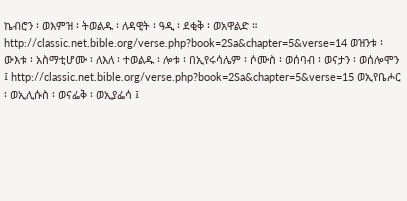ኬብሮን ፡ ወእምዝ ፡ ትወልዱ ፡ ለዳዊት ፡ ዓዲ ፡ ደቂቅ ፡ ወአዋልድ ። http://classic.net.bible.org/verse.php?book=2Sa&chapter=5&verse=14 ወዝንቱ ፡ ውእቱ ፡ አስማቲሆሙ ፡ ለእለ ፡ ተወልዱ ፡ ሎቱ ፡ በኢየሩሳሌም ፡ ሶሙስ ፡ ወሰባብ ፡ ወናታን ፡ ወሰሎሞን ፤ http://classic.net.bible.org/verse.php?book=2Sa&chapter=5&verse=15 ወኢየቤሖር ፡ ወኢሊሱስ ፡ ወናፌቅ ፡ ወኢያፌሳ ፤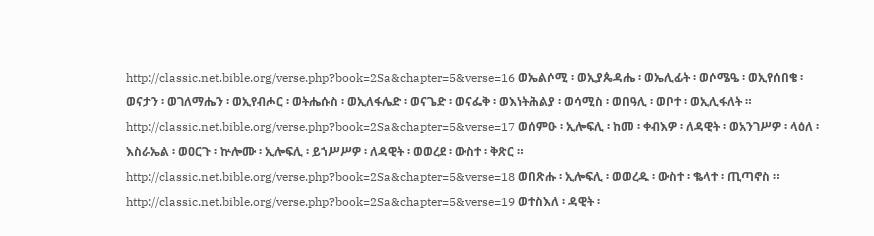http://classic.net.bible.org/verse.php?book=2Sa&chapter=5&verse=16 ወኤልሶሚ ፡ ወኢያጴዳሔ ፡ ወኤሊፊት ፡ ወሶሜዔ ፡ ወኢየሰበቄ ፡ ወናታን ፡ ወገለማሔን ፡ ወኢየብሖር ፡ ወትሔሱስ ፡ ወኢለፋሌድ ፡ ወናጌድ ፡ ወናፌቅ ፡ ወእነትሕልያ ፡ ወሳሚስ ፡ ወበዓሊ ፡ ወቦተ ፡ ወኢሊፋለት ። http://classic.net.bible.org/verse.php?book=2Sa&chapter=5&verse=17 ወሰምዑ ፡ ኢሎፍሊ ፡ ከመ ፡ ቀብእዎ ፡ ለዳዊት ፡ ወአንገሥዎ ፡ ላዕለ ፡ እስራኤል ፡ ወዐርጉ ፡ ኵሎሙ ፡ ኢሎፍሊ ፡ ይኀሥሥዎ ፡ ለዳዊት ፡ ወወረደ ፡ ውስተ ፡ ቅጽር ። http://classic.net.bible.org/verse.php?book=2Sa&chapter=5&verse=18 ወበጽሑ ፡ ኢሎፍሊ ፡ ወወረዱ ፡ ውስተ ፡ ቈላተ ፡ ጢጣኖስ ። http://classic.net.bible.org/verse.php?book=2Sa&chapter=5&verse=19 ወተስእለ ፡ ዳዊት ፡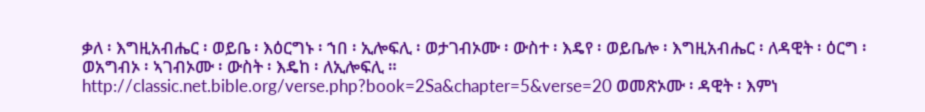ቃለ ፡ እግዚአብሔር ፡ ወይቤ ፡ እዕርግኑ ፡ ኀበ ፡ ኢሎፍሊ ፡ ወታገብኦሙ ፡ ውስተ ፡ እዴየ ፡ ወይቤሎ ፡ እግዚአብሔር ፡ ለዳዊት ፡ ዕርግ ፡ ወአግብኦ ፡ ኣገብኦሙ ፡ ውስት ፡ እዴከ ፡ ለኢሎፍሊ ። http://classic.net.bible.org/verse.php?book=2Sa&chapter=5&verse=20 ወመጽኦሙ ፡ ዳዊት ፡ እምነ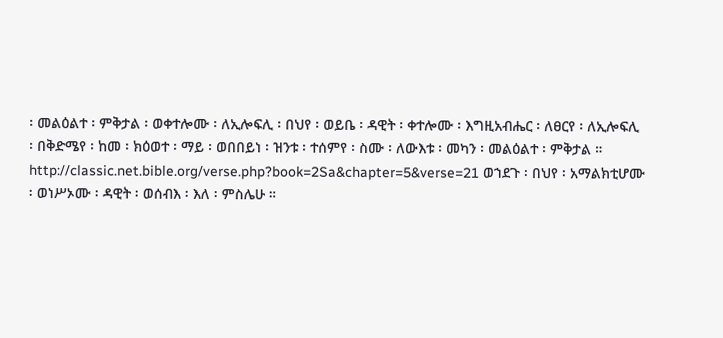፡ መልዕልተ ፡ ምቅታል ፡ ወቀተሎሙ ፡ ለኢሎፍሊ ፡ በህየ ፡ ወይቤ ፡ ዳዊት ፡ ቀተሎሙ ፡ እግዚአብሔር ፡ ለፀርየ ፡ ለኢሎፍሊ ፡ በቅድሜየ ፡ ከመ ፡ ክዕወተ ፡ ማይ ፡ ወበበይነ ፡ ዝንቱ ፡ ተሰምየ ፡ ስሙ ፡ ለውእቱ ፡ መካን ፡ መልዕልተ ፡ ምቅታል ። http://classic.net.bible.org/verse.php?book=2Sa&chapter=5&verse=21 ወኀደጉ ፡ በህየ ፡ አማልክቲሆሙ ፡ ወነሥኦሙ ፡ ዳዊት ፡ ወሰብእ ፡ እለ ፡ ምስሌሁ ።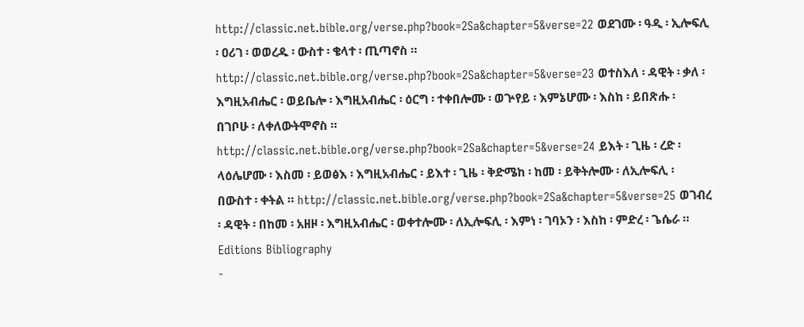http://classic.net.bible.org/verse.php?book=2Sa&chapter=5&verse=22 ወደገሙ ፡ ዓዲ ፡ ኢሎፍሊ ፡ ዐሪገ ፡ ወወረዱ ፡ ውስተ ፡ ቄላተ ፡ ጢጣኖስ ። http://classic.net.bible.org/verse.php?book=2Sa&chapter=5&verse=23 ወተስእለ ፡ ዳዊት ፡ ቃለ ፡ እግዚአብሔር ፡ ወይቤሎ ፡ እግዚአብሔር ፡ ዕርግ ፡ ተቀበሎሙ ፡ ወጕየይ ፡ እምኔሆሙ ፡ እስከ ፡ ይበጽሑ ፡ በገቦሁ ፡ ለቀለውትሞኖስ ። http://classic.net.bible.org/verse.php?book=2Sa&chapter=5&verse=24 ይእት ፡ ጊዜ ፡ ረድ ፡ ላዕሌሆሙ ፡ እስመ ፡ ይወፅእ ፡ እግዚአብሔር ፡ ይእተ ፡ ጊዜ ፡ ቅድሜከ ፡ ከመ ፡ ይቅትሎሙ ፡ ለኢሎፍሊ ፡ በውስተ ፡ ቀትል ። http://classic.net.bible.org/verse.php?book=2Sa&chapter=5&verse=25 ወገብረ ፡ ዳዊት ፡ በከመ ፡ አዘዞ ፡ እግዚአብሔር ፡ ወቀተሎሙ ፡ ለኢሎፍሊ ፡ እምነ ፡ ገባኦን ፡ እስከ ፡ ምድረ ፡ ጌሴራ ።
Editions Bibliography
-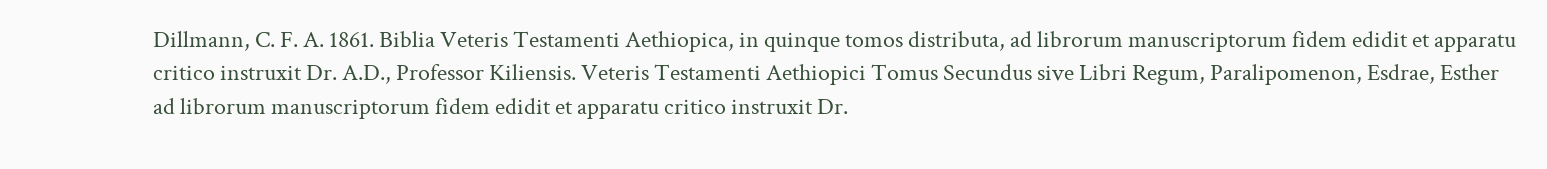Dillmann, C. F. A. 1861. Biblia Veteris Testamenti Aethiopica, in quinque tomos distributa, ad librorum manuscriptorum fidem edidit et apparatu critico instruxit Dr. A.D., Professor Kiliensis. Veteris Testamenti Aethiopici Tomus Secundus sive Libri Regum, Paralipomenon, Esdrae, Esther ad librorum manuscriptorum fidem edidit et apparatu critico instruxit Dr.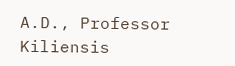A.D., Professor Kiliensis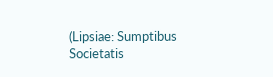(Lipsiae: Sumptibus Societatis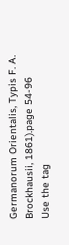Germanorum Orientalis, Typis F. A. Brockhausii, 1861).page 54-96
Use the tag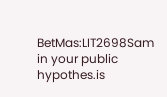BetMas:LIT2698Sam in your public hypothes.is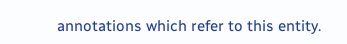annotations which refer to this entity.